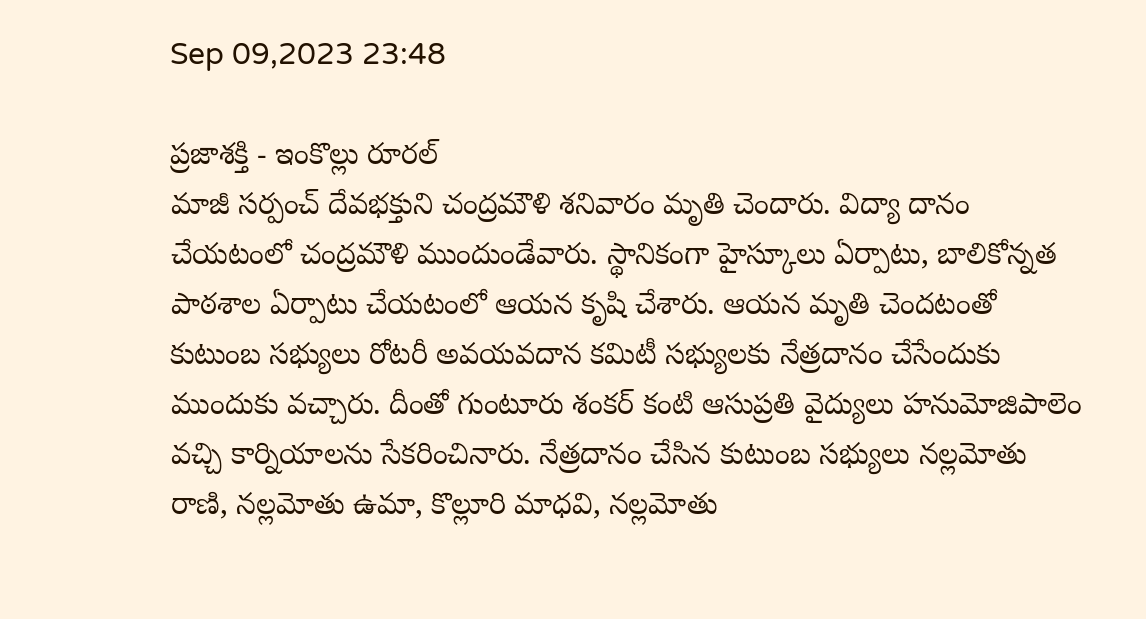Sep 09,2023 23:48

ప్రజాశక్తి - ఇంకొల్లు రూరల్‌
మాజీ సర్పంచ్‌ దేవభక్తుని చంద్రమౌళి శనివారం మృతి చెందారు. విద్యా దానం చేయటంలో చంద్రమౌళి ముందుండేవారు. స్థానికంగా హైస్కూలు ఏర్పాటు, బాలికోన్నత పాఠశాల ఏర్పాటు చేయటంలో ఆయన కృషి చేశారు. ఆయన మృతి చెందటంతో  కుటుంబ సభ్యులు రోటరీ అవయవదాన కమిటీ సభ్యులకు నేత్రదానం చేసేందుకు ముందుకు వచ్చారు. దీంతో గుంటూరు శంకర్ కంటి ఆసుప్రతి వైద్యులు హనుమోజిపాలెం వచ్చి కార్నియాలను సేకరించినారు. నేత్రదానం చేసిన కుటుంబ సభ్యులు నల్లమోతు రాణి, నల్లమోతు ఉమా, కొల్లూరి మాధవి, నల్లమోతు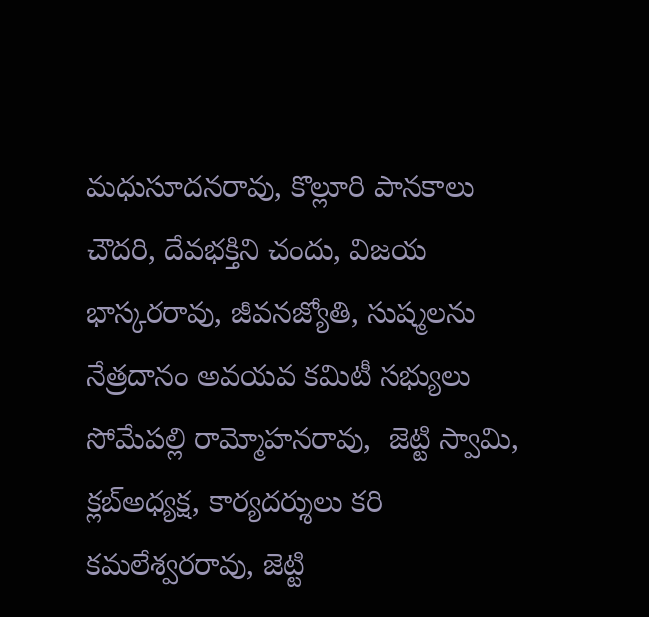మధుసూదనరావు, కొల్లూరి పానకాలు చౌదరి, దేవభక్తిని చందు, విజయ భాస్కరరావు, జీవనజ్యోతి, సుష్మలను నేత్రదానం అవయవ కమిటీ సభ్యులు సోమేపల్లి రామ్మోహనరావు,  జెట్టి స్వామి, క్లబ్‌అధ్యక్ష, కార్యదర్శులు కరి కమలేశ్వరరావు, జెట్టి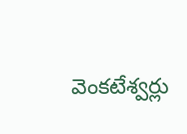వెంకటేశ్వర్లు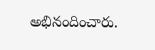అభినందించారు.